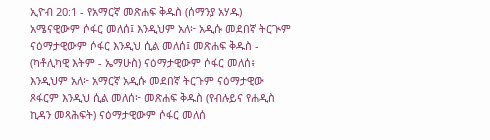ኢዮብ 20:1 - የአማርኛ መጽሐፍ ቅዱስ (ሰማንያ አሃዱ) አሜናዊውም ሶፋር መለሰ፤ እንዲህም አለ፦ አዲሱ መደበኛ ትርጒም ናዕማታዊውም ሶፋር እንዲህ ሲል መለሰ፤ መጽሐፍ ቅዱስ - (ካቶሊካዊ እትም - ኤማሁስ) ናዕማታዊውም ሶፋር መለሰ፥ እንዲህም አለ፦ አማርኛ አዲሱ መደበኛ ትርጉም ናዕማታዊው ጾፋርም እንዲህ ሲል መለሰ፦ መጽሐፍ ቅዱስ (የብሉይና የሐዲስ ኪዳን መጻሕፍት) ናዕማታዊውም ሶፋር መለሰ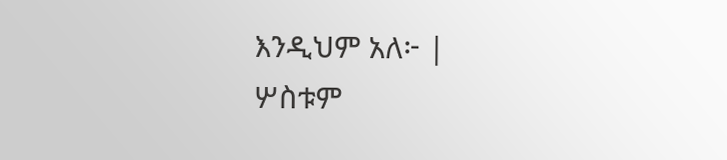እንዲህም አለ፦ |
ሦስቱም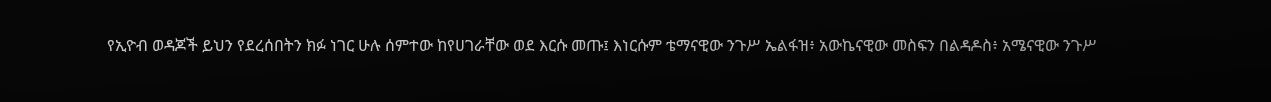የኢዮብ ወዳጆች ይህን የደረሰበትን ክፉ ነገር ሁሉ ሰምተው ከየሀገራቸው ወደ እርሱ መጡ፤ እነርሱም ቴማናዊው ንጉሥ ኤልፋዝ፥ አውኬናዊው መስፍን በልዳዶስ፥ አሜናዊው ንጉሥ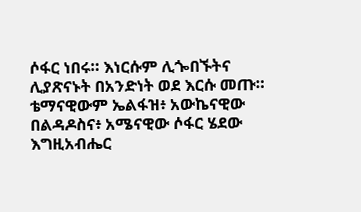ሶፋር ነበሩ። እነርሱም ሊጐበኙትና ሊያጽናኑት በአንድነት ወደ እርሱ መጡ።
ቴማናዊውም ኤልፋዝ፥ አውኬናዊው በልዳዶስና፥ አሜናዊው ሶፋር ሄደው እግዚአብሔር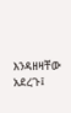እንዳዘዛቸው አደረጉ፤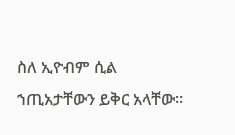ስለ ኢዮብም ሲል ኀጢአታቸውን ይቅር አላቸው።